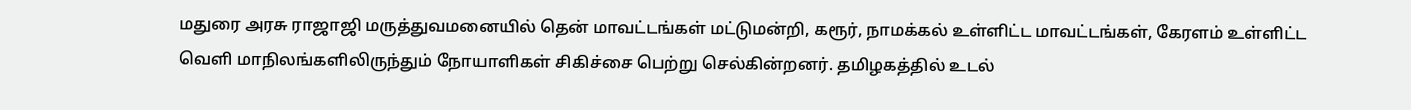மதுரை அரசு ராஜாஜி மருத்துவமனையில் தென் மாவட்டங்கள் மட்டுமன்றி, கரூர், நாமக்கல் உள்ளிட்ட மாவட்டங்கள், கேரளம் உள்ளிட்ட வெளி மாநிலங்களிலிருந்தும் நோயாளிகள் சிகிச்சை பெற்று செல்கின்றனர். தமிழகத்தில் உடல்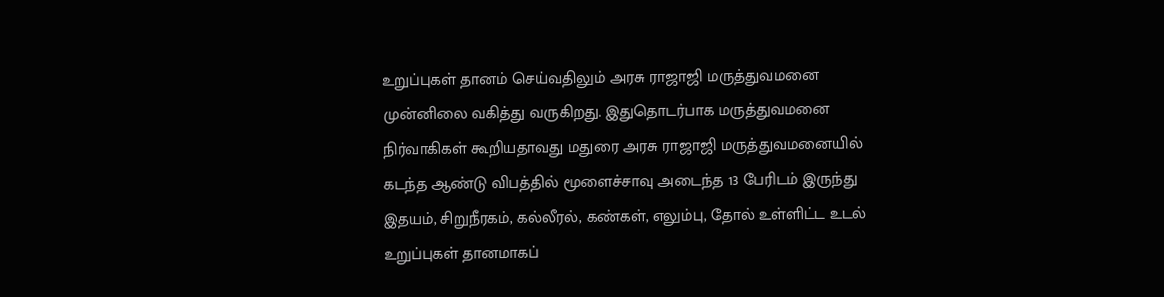உறுப்புகள் தானம் செய்வதிலும் அரசு ராஜாஜி மருத்துவமனை முன்னிலை வகித்து வருகிறது. இதுதொடர்பாக மருத்துவமனை நிர்வாகிகள் கூறியதாவது மதுரை அரசு ராஜாஜி மருத்துவமனையில் கடந்த ஆண்டு விபத்தில் மூளைச்சாவு அடைந்த 13 பேரிடம் இருந்து இதயம், சிறுநீரகம், கல்லீரல், கண்கள், எலும்பு, தோல் உள்ளிட்ட உடல் உறுப்புகள் தானமாகப்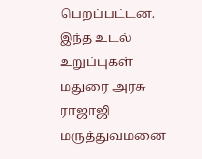பெறப்பட்டன. இந்த உடல் உறுப்புகள் மதுரை அரசு ராஜாஜி மருத்துவமனை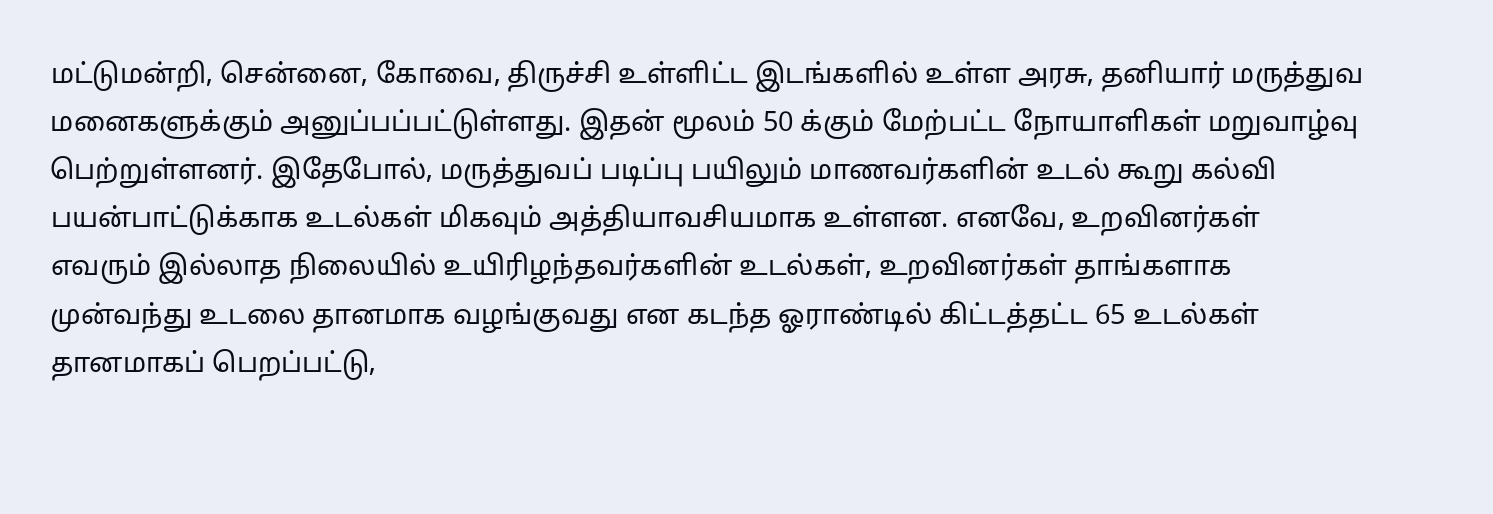மட்டுமன்றி, சென்னை, கோவை, திருச்சி உள்ளிட்ட இடங்களில் உள்ள அரசு, தனியார் மருத்துவ மனைகளுக்கும் அனுப்பப்பட்டுள்ளது. இதன் மூலம் 50 க்கும் மேற்பட்ட நோயாளிகள் மறுவாழ்வு பெற்றுள்ளனர். இதேபோல், மருத்துவப் படிப்பு பயிலும் மாணவர்களின் உடல் கூறு கல்வி பயன்பாட்டுக்காக உடல்கள் மிகவும் அத்தியாவசியமாக உள்ளன. எனவே, உறவினர்கள் எவரும் இல்லாத நிலையில் உயிரிழந்தவர்களின் உடல்கள், உறவினர்கள் தாங்களாக முன்வந்து உடலை தானமாக வழங்குவது என கடந்த ஓராண்டில் கிட்டத்தட்ட 65 உடல்கள் தானமாகப் பெறப்பட்டு,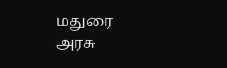மதுரை அரசு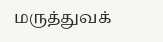மருத்துவக்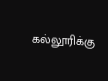கல்லூரிக்கு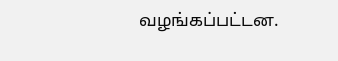வழங்கப்பட்டன.